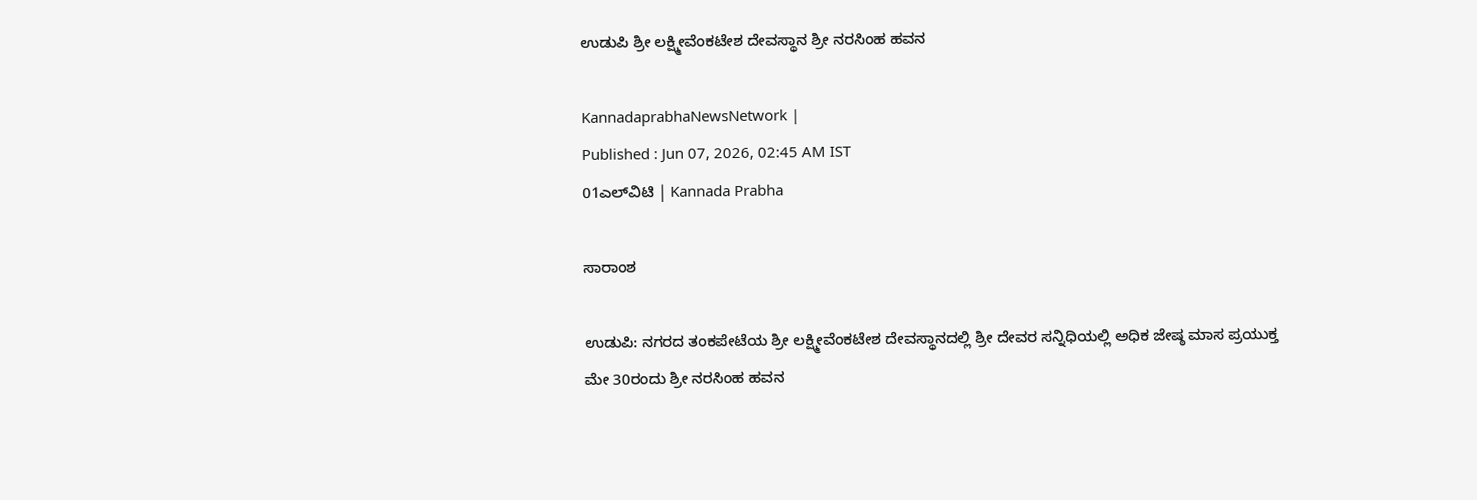ಉಡುಪಿ ಶ್ರೀ ಲಕ್ಷ್ಮೀವೆಂಕಟೇಶ ದೇವಸ್ಥಾನ ಶ್ರೀ ನರಸಿಂಹ ಹವನ

KannadaprabhaNewsNetwork |
Published : Jun 07, 2026, 02:45 AM IST
01ಎಲ್‌ವಿಟಿ | Kannada Prabha

ಸಾರಾಂಶ

ಉಡುಪಿ: ನಗರದ ತಂಕಪೇಟೆಯ ಶ್ರೀ ಲಕ್ಷ್ಮೀವೆಂಕಟೇಶ ದೇವಸ್ಥಾನದಲ್ಲಿ ಶ್ರೀ ದೇವರ ಸನ್ನಿಧಿಯಲ್ಲಿ ಅಧಿಕ ಜೇಷ್ಠ ಮಾಸ ಪ್ರಯುಕ್ತ ಮೇ 30ರಂದು ಶ್ರೀ ನರಸಿಂಹ ಹವನ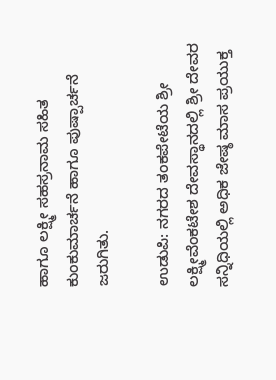ಹಾಗೂ ಲಕ್ಷ್ಮೀ ಸಹಸ್ರನಾಮ ಸಹಿತ ಕುಂಕುಮಾರ್ಚನೆ ಹಾಗೂ ಪುಷ್ಪಾರ್ಚನೆ ಜರುಗಿತು.

ಉಡುಪಿ: ನಗರದ ತಂಕಪೇಟೆಯ ಶ್ರೀ ಲಕ್ಷ್ಮೀವೆಂಕಟೇಶ ದೇವಸ್ಥಾನದಲ್ಲಿ ಶ್ರೀ ದೇವರ ಸನ್ನಿಧಿಯಲ್ಲಿ ಅಧಿಕ ಜೇಷ್ಠ ಮಾಸ ಪ್ರಯುಕ್ತ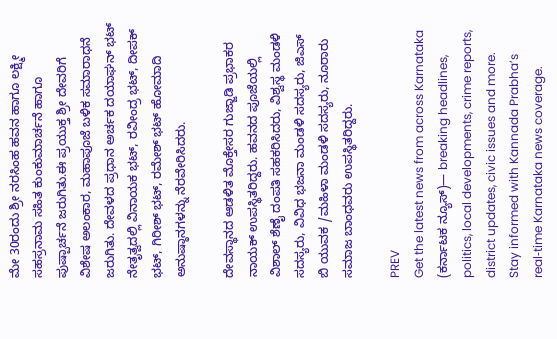ಮೇ 30ರಂದು ಶ್ರೀ ನರಸಿಂಹ ಹವನ ಹಾಗೂ ಲಕ್ಷ್ಮೀ ಸಹಸ್ರನಾಮ ಸಹಿತ ಕುಂಕುಮಾರ್ಚನೆ ಹಾಗೂ ಪುಷ್ಪಾರ್ಚನೆ ಜರುಗಿತು.ಈ ಪ್ರಯುಕ್ತ ಶ್ರೀ ದೇವರಿಗೆ ವಿಶೇಷ ಅಲಂಕಾರ, ಮಹಾಪೂಜೆ ಬಳಿಕ ಸಮಾರಾಧನೆ ಜರುಗಿತು. ದೇವಳದ ಪ್ರಧಾನ ಅರ್ಚಕ ದಯಾಘನ್ ಭಟ್ ನೇತೃತ್ವದಲ್ಲಿ ವಿನಾಯಕ ಭಟ್, ರವೀಂದ್ರ ಭಟ್, ದೀಪಕ್ ಭಟ್, ಗಿರೀಶ್ ಭಟ್, ರಮೇಶ್ ಭಟ್ ಹೋಮಾದಿ ಅನುಷ್ಠಾನಗಳನ್ನು ನೆರವೇರಿಸಿದರು.

ದೇವಸ್ಥಾನದ ಆಡಳಿತ ಮೊಕ್ತೇಸರ ಗುಜ್ಜಾಡಿ ಪ್ರಭಾಕರ ನಾಯಕ್ ಉಪಸ್ಥಿತರಿದ್ದರು. ಹವನದ ಪೂಜೆಯಲ್ಲಿ ವಿಶಾಲ್ ಶೆಣೈ ದಂಪತಿ ಸಹಕರಿಸಿದರು, ವಿಶ್ವಸ್ಥ ಮಂಡಳಿ ಸದಸ್ಯರು, ವಿವಿಧ ಭಜನಾ ಮಂಡಳಿ ಸದಸ್ಯರು, ಜಿಎಸ್ ಬಿ ಯುವಕ /ಮಹಿಳಾ ಮಂಡಳಿ ಸದಸ್ಯರು, ನೂರಾರು ಸಮಾಜ ಬಾಂಧವರು ಉಪಸ್ಥಿತರಿದ್ದರು.

PREV
Get the latest news from across Karnataka (ಕರ್ನಾಟಕ ನ್ಯೂಸ್)— breaking headlines, politics, local developments, crime reports, district updates, civic issues and more. Stay informed with Kannada Prabha’s real‑time Karnataka news coverage.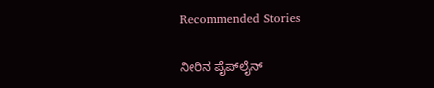Recommended Stories

ನೀರಿನ ಪೈಪ್‌ಲೈನ್‌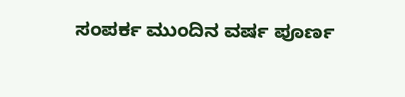ಸಂಪರ್ಕ ಮುಂದಿನ ವರ್ಷ ಪೂರ್ಣ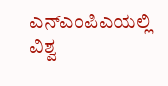ಎನ್‌ಎಂಪಿಎಯಲ್ಲಿ ವಿಶ್ವ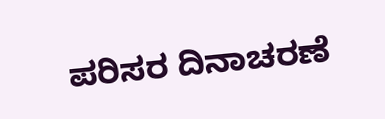ಪರಿಸರ ದಿನಾಚರಣೆ